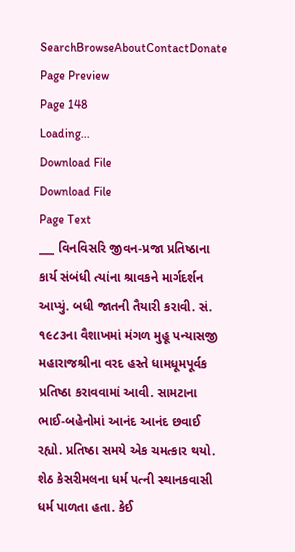SearchBrowseAboutContactDonate
Page Preview
Page 148
Loading...
Download File
Download File
Page Text
___ વિનવિસરિ જીવન-પ્રજા પ્રતિષ્ઠાના કાર્ય સંબંધી ત્યાંના શ્રાવકને માર્ગદર્શન આપ્યું. બધી જાતની તૈયારી કરાવી. સં. ૧૯૮૩ના વૈશાખમાં મંગળ મુહૂ પન્યાસજી મહારાજશ્રીના વરદ હસ્તે ધામધૂમપૂર્વક પ્રતિષ્ઠા કરાવવામાં આવી. સામટાના ભાઈ-બહેનોમાં આનંદ આનંદ છવાઈ રહ્યો. પ્રતિષ્ઠા સમયે એક ચમત્કાર થયો. શેઠ કેસરીમલના ધર્મ પત્ની સ્થાનકવાસી ધર્મ પાળતા હતા. કેઈ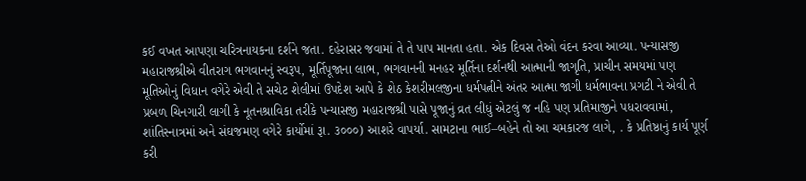કઈ વખત આપણા ચરિત્રનાયકના દર્શને જતા. દહેરાસર જવામાં તે તે પાપ માનતા હતા. એક દિવસ તેઓ વંદન કરવા આવ્યા. પન્યાસજી મહારાજશ્રીએ વીતરાગ ભગવાનનું સ્વરૂપ, મૂર્તિપૂજાના લાભ, ભગવાનની મનહર મૂર્તિના દર્શનથી આત્માની જાગૃતિ, પ્રાચીન સમયમાં પણ મૂતિઓનું વિધાન વગેરે એવી તે સચેટ શેલીમાં ઉપદેશ આપે કે શેઠ કેશરીમલજીના ધર્મપત્નીને અંતર આત્મા જાગી ધર્મભાવના પ્રગટી ને એવી તે પ્રબળ ચિનગારી લાગી કે નૂતનશ્રાવિકા તરીકે પન્યાસજી મહારાજશ્રી પાસે પૂજાનું વ્રત લીધું એટલું જ નહિ પણ પ્રતિમાજીને પધરાવવામાં, શાંતિસ્નાત્રમાં અને સંઘજમણ વગેરે કાર્યોમાં રૂા. ૩૦૦૦) આશરે વાપર્યા. સામટાના ભાઈ–બહેને તો આ ચમકારજ લાગે, . કે પ્રતિષ્ઠાનું કાર્ય પૂર્ણ કરી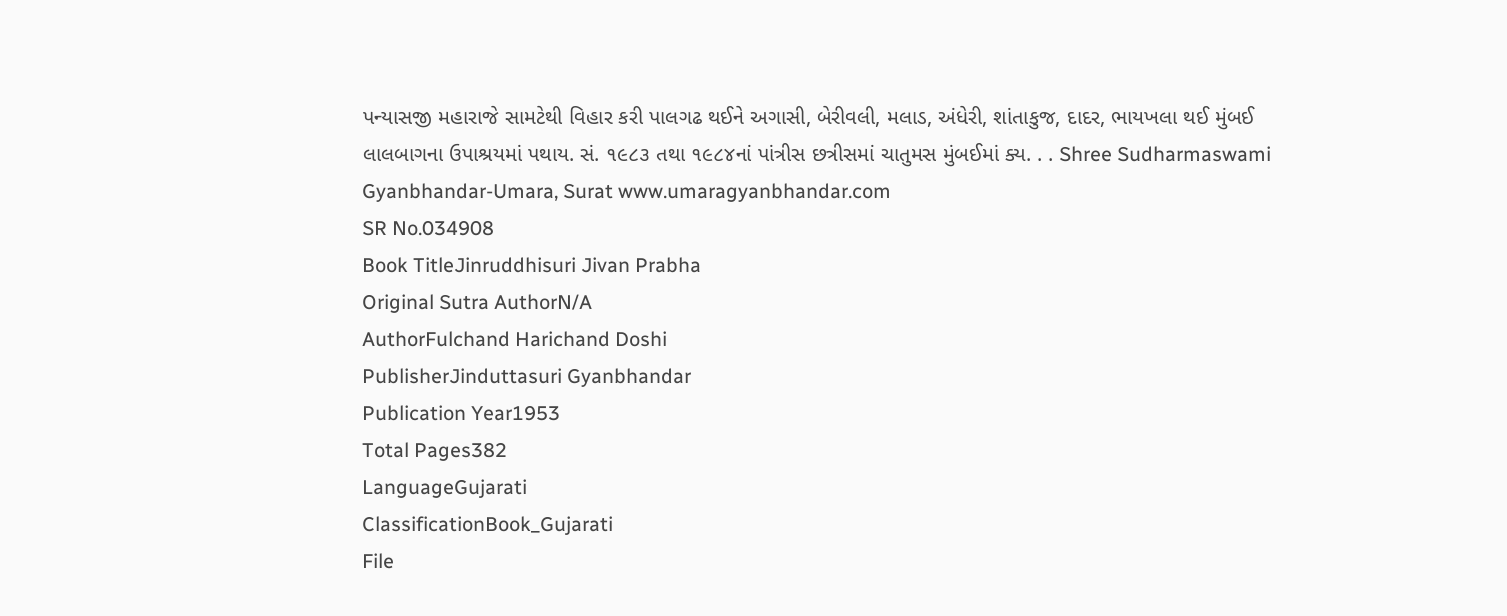પન્યાસજી મહારાજે સામટેથી વિહાર કરી પાલગઢ થઈને અગાસી, બેરીવલી, મલાડ, અંધેરી, શાંતાકુજ, દાદર, ભાયખલા થઈ મુંબઈ લાલબાગના ઉપાશ્રયમાં પથાય. સં. ૧૯૮૩ તથા ૧૯૮૪નાં પાંત્રીસ છત્રીસમાં ચાતુમસ મુંબઈમાં ક્ય. . . Shree Sudharmaswami Gyanbhandar-Umara, Surat www.umaragyanbhandar.com
SR No.034908
Book TitleJinruddhisuri Jivan Prabha
Original Sutra AuthorN/A
AuthorFulchand Harichand Doshi
PublisherJinduttasuri Gyanbhandar
Publication Year1953
Total Pages382
LanguageGujarati
ClassificationBook_Gujarati
File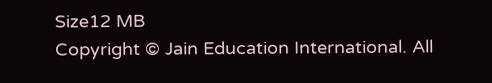Size12 MB
Copyright © Jain Education International. All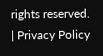rights reserved. | Privacy Policy